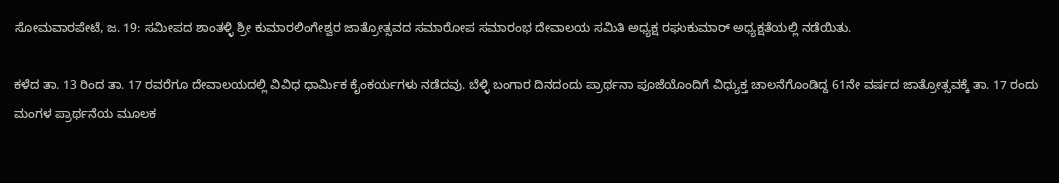ಸೋಮವಾರಪೇಟೆ, ಜ. 19: ಸಮೀಪದ ಶಾಂತಳ್ಳಿ ಶ್ರೀ ಕುಮಾರಲಿಂಗೇಶ್ವರ ಜಾತ್ರೋತ್ಸವದ ಸಮಾರೋಪ ಸಮಾರಂಭ ದೇವಾಲಯ ಸಮಿತಿ ಅಧ್ಯಕ್ಷ ರಘುಕುಮಾರ್ ಅಧ್ಯಕ್ಷತೆಯಲ್ಲಿ ನಡೆಯಿತು.

ಕಳೆದ ತಾ. 13 ರಿಂದ ತಾ. 17 ರವರೆಗೂ ದೇವಾಲಯದಲ್ಲಿ ವಿವಿಧ ಧಾರ್ಮಿಕ ಕೈಂಕರ್ಯಗಳು ನಡೆದವು. ಬೆಳ್ಳಿ ಬಂಗಾರ ದಿನದಂದು ಪ್ರಾರ್ಥನಾ ಪೂಜೆಯೊಂದಿಗೆ ವಿಧ್ಯುಕ್ತ ಚಾಲನೆಗೊಂಡಿದ್ದ 61ನೇ ವರ್ಷದ ಜಾತ್ರೋತ್ಸವಕ್ಕೆ ತಾ. 17 ರಂದು ಮಂಗಳ ಪ್ರಾರ್ಥನೆಯ ಮೂಲಕ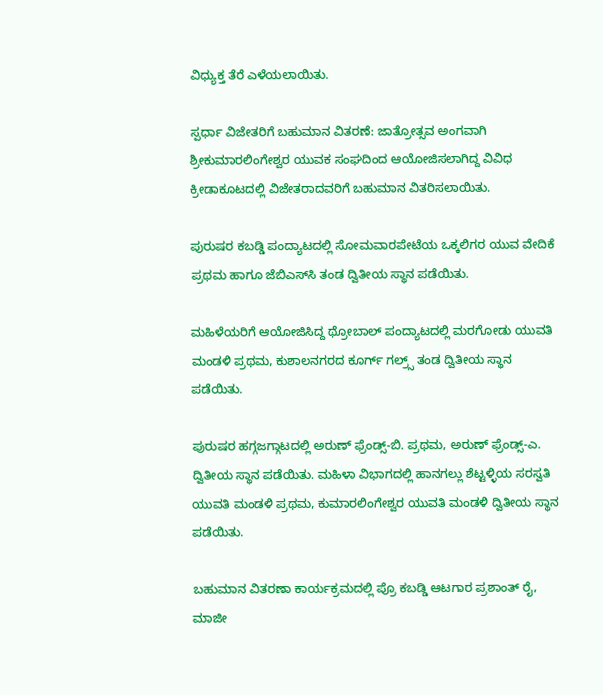ವಿಧ್ಯುಕ್ತ ತೆರೆ ಎಳೆಯಲಾಯಿತು.

ಸ್ಪರ್ಧಾ ವಿಜೇತರಿಗೆ ಬಹುಮಾನ ವಿತರಣೆ: ಜಾತ್ರೋತ್ಸವ ಅಂಗವಾಗಿ ಶ್ರೀಕುಮಾರಲಿಂಗೇಶ್ವರ ಯುವಕ ಸಂಘದಿಂದ ಆಯೋಜಿಸಲಾಗಿದ್ದ ವಿವಿಧ ಕ್ರೀಡಾಕೂಟದಲ್ಲಿ ವಿಜೇತರಾದವರಿಗೆ ಬಹುಮಾನ ವಿತರಿಸಲಾಯಿತು.

ಪುರುಷರ ಕಬಡ್ಡಿ ಪಂದ್ಯಾಟದಲ್ಲಿ ಸೋಮವಾರಪೇಟೆಯ ಒಕ್ಕಲಿಗರ ಯುವ ವೇದಿಕೆ ಪ್ರಥಮ ಹಾಗೂ ಜೆಬಿಎಸ್‍ಸಿ ತಂಡ ದ್ವಿತೀಯ ಸ್ಥಾನ ಪಡೆಯಿತು.

ಮಹಿಳೆಯರಿಗೆ ಆಯೋಜಿಸಿದ್ದ ಥ್ರೋಬಾಲ್ ಪಂದ್ಯಾಟದಲ್ಲಿ ಮರಗೋಡು ಯುವತಿ ಮಂಡಳಿ ಪ್ರಥಮ, ಕುಶಾಲನಗರದ ಕೂರ್ಗ್ ಗಲ್ರ್ಸ್ ತಂಡ ದ್ವಿತೀಯ ಸ್ಥಾನ ಪಡೆಯಿತು.

ಪುರುಷರ ಹಗ್ಗಜಗ್ಗಾಟದಲ್ಲಿ ಅರುಣ್ ಫ್ರೆಂಡ್ಸ್-ಬಿ. ಪ್ರಥಮ, ಅರುಣ್ ಫ್ರೆಂಡ್ಸ್-ಎ. ದ್ವಿತೀಯ ಸ್ಥಾನ ಪಡೆಯಿತು. ಮಹಿಳಾ ವಿಭಾಗದಲ್ಲಿ ಹಾನಗಲ್ಲು ಶೆಟ್ಟಳ್ಳಿಯ ಸರಸ್ವತಿ ಯುವತಿ ಮಂಡಳಿ ಪ್ರಥಮ, ಕುಮಾರಲಿಂಗೇಶ್ವರ ಯುವತಿ ಮಂಡಳಿ ದ್ವಿತೀಯ ಸ್ಥಾನ ಪಡೆಯಿತು.

ಬಹುಮಾನ ವಿತರಣಾ ಕಾರ್ಯಕ್ರಮದಲ್ಲಿ ಪ್ರೊ ಕಬಡ್ಡಿ ಆಟಗಾರ ಪ್ರಶಾಂತ್ ರೈ, ಮಾಜೀ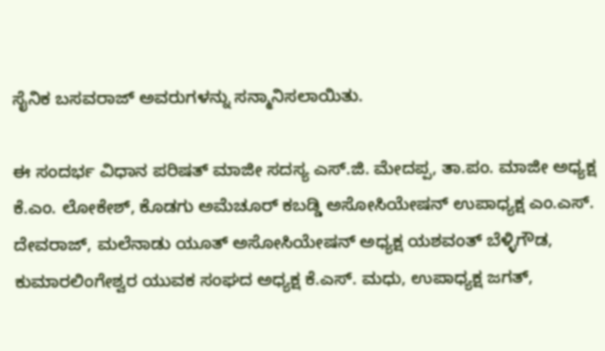ಸೈನಿಕ ಬಸವರಾಜ್ ಅವರುಗಳನ್ನು ಸನ್ಮಾನಿಸಲಾಯಿತು.

ಈ ಸಂದರ್ಭ ವಿಧಾನ ಪರಿಷತ್ ಮಾಜೀ ಸದಸ್ಯ ಎಸ್.ಜಿ. ಮೇದಪ್ಪ, ತಾ.ಪಂ. ಮಾಜೀ ಅಧ್ಯಕ್ಷ ಕೆ.ಎಂ. ಲೋಕೇಶ್, ಕೊಡಗು ಅಮೆಚೂರ್ ಕಬಡ್ಡಿ ಅಸೋಸಿಯೇಷನ್ ಉಪಾಧ್ಯಕ್ಷ ಎಂ.ಎಸ್. ದೇವರಾಜ್, ಮಲೆನಾಡು ಯೂತ್ ಅಸೋಸಿಯೇಷನ್ ಅಧ್ಯಕ್ಷ ಯಶವಂತ್ ಬೆಳ್ಳಿಗೌಡ, ಕುಮಾರಲಿಂಗೇಶ್ವರ ಯುವಕ ಸಂಘದ ಅಧ್ಯಕ್ಷ ಕೆ.ಎಸ್. ಮಧು, ಉಪಾಧ್ಯಕ್ಷ ಜಗತ್,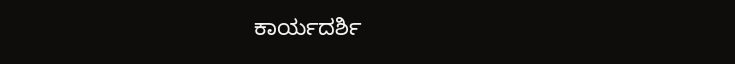ಕಾರ್ಯದರ್ಶಿ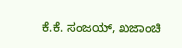ಕೆ.ಕೆ. ಸಂಜಯ್, ಖಜಾಂಚಿ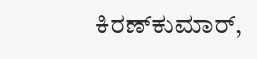ಕಿರಣ್‍ಕುಮಾರ್,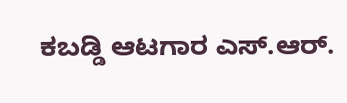ಕಬಡ್ಡಿ ಆಟಗಾರ ಎಸ್.ಆರ್.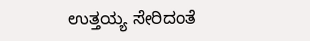ಉತ್ತಯ್ಯ ಸೇರಿದಂತೆ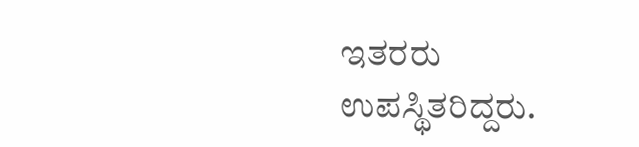ಇತರರು ಉಪಸ್ಥಿತರಿದ್ದರು.